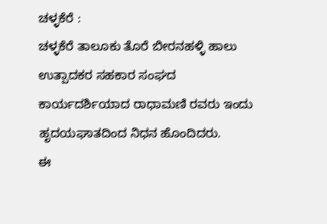ಚಳ್ಳಕೆರೆ :
ಚಳ್ಳಕೆರೆ ತಾಲೂಕು ತೊರೆ ಬೀರನಹಳ್ಳಿ ಹಾಲು ಉತ್ಪಾದಕರ ಸಹಕಾರ ಸಂಘದ ಕಾರ್ಯದರ್ಶಿಯಾದ ರಾಧಾಮಣಿ ರವರು ಇಂದು ಹೃದಯಘಾತದಿಂದ ನಿಧನ ಹೊಂದಿದರು.
ಈ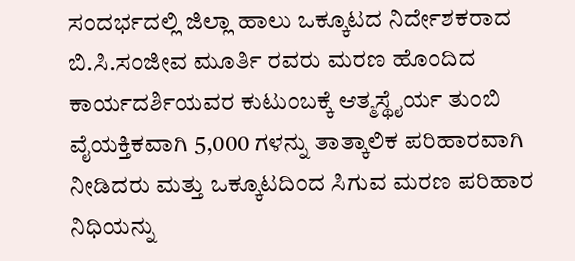ಸಂದರ್ಭದಲ್ಲಿ ಜಿಲ್ಲಾ ಹಾಲು ಒಕ್ಕೂಟದ ನಿರ್ದೇಶಕರಾದ ಬಿ.ಸಿ.ಸಂಜೀವ ಮೂರ್ತಿ ರವರು ಮರಣ ಹೊಂದಿದ ಕಾರ್ಯದರ್ಶಿಯವರ ಕುಟುಂಬಕ್ಕೆ ಆತ್ಮಸ್ಥೈರ್ಯ ತುಂಬಿ ವೈಯಕ್ತಿಕವಾಗಿ 5,000 ಗಳನ್ನು ತಾತ್ಕಾಲಿಕ ಪರಿಹಾರವಾಗಿ ನೀಡಿದರು ಮತ್ತು ಒಕ್ಕೂಟದಿಂದ ಸಿಗುವ ಮರಣ ಪರಿಹಾರ ನಿಧಿಯನ್ನು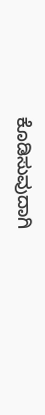ಕೊಡಿಸುವುದಾಗಿ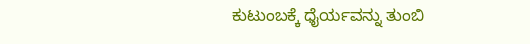ಕುಟುಂಬಕ್ಕೆ ಧೈರ್ಯವನ್ನು ತುಂಬಿ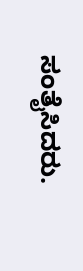ಸಂತೈಸಿದರು.